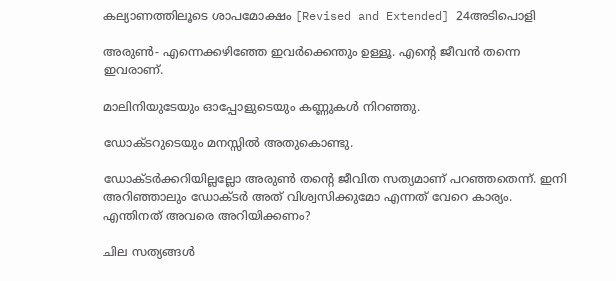കല്യാണത്തിലൂടെ ശാപമോക്ഷം [Revised and Extended] 24അടിപൊളി

അരുൺ- എന്നെക്കഴിഞ്ഞേ ഇവർക്കെന്തും ഉള്ളൂ. എന്റെ ജീവൻ തന്നെ ഇവരാണ്‌.

മാലിനിയുടേയും ഓപ്പോളുടെയും കണ്ണുകൾ നിറഞ്ഞു.

ഡോക്ടറുടെയും മനസ്സിൽ അതുകൊണ്ടു.

ഡോക്ടർക്കറിയില്ലല്ലോ അരുൺ തന്റെ ജീവിത സത്യമാണ്‌ പറഞ്ഞതെന്ന്. ഇനി അറിഞ്ഞാലും ഡോക്ടർ അത് വിശ്വസിക്കുമോ എന്നത് വേറെ കാര്യം. എന്തിനത് അവരെ അറിയിക്കണം?

ചില സത്യങ്ങൾ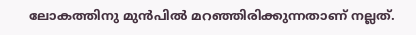ലോകത്തിനു മുൻപിൽ മറഞ്ഞിരിക്കുന്നതാണ്‌ നല്ലത്.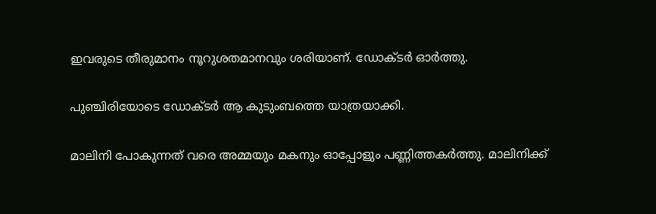ഇവരുടെ തീരുമാനം നൂറുശതമാനവും ശരിയാണ്‌. ഡോക്ടർ ഓർത്തു.

പുഞ്ചിരിയോടെ ഡോക്ടർ ആ കുടുംബത്തെ യാത്രയാക്കി.

മാലിനി പോകുന്നത് വരെ അമ്മയും മകനും ഓപ്പോളും പണ്ണിത്തകർത്തു. മാലിനിക്ക്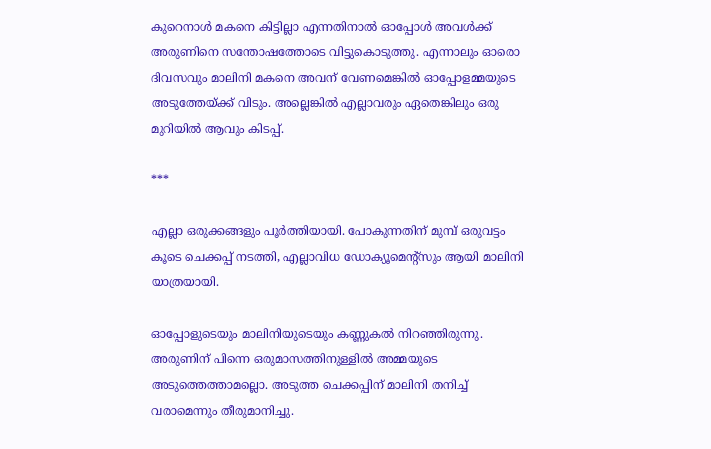കുറെനാൾ മകനെ കിട്ടില്ലാ എന്നതിനാൽ ഓപ്പോൾ അവൾക്ക് അരുണിനെ സന്തോഷത്തോടെ വിട്ടുകൊടുത്തു. എന്നാലും ഓരൊ ദിവസവും മാലിനി മകനെ അവന്‌ വേണമെങ്കിൽ ഓപ്പോളമ്മയുടെ അടുത്തേയ്ക്ക് വിടും. അല്ലെങ്കിൽ എല്ലാവരും ഏതെങ്കിലും ഒരു മുറിയിൽ ആവും കിടപ്പ്.

***

എല്ലാ ഒരുക്കങ്ങളും പൂർത്തിയായി. പോകുന്നതിന്‌ മുമ്പ് ഒരുവട്ടം കൂടെ ചെക്കപ്പ് നടത്തി, എല്ലാവിധ ഡോക്യൂമെന്റ്സും ആയി മാലിനി യാത്രയായി.

ഓപ്പോളുടെയും മാലിനിയുടെയും കണ്ണുകൽ നിറഞ്ഞിരുന്നു. അരുണിന്‌ പിന്നെ ഒരുമാസത്തിനുള്ളിൽ അമ്മയുടെ അടുത്തെത്താമല്ലൊ. അടുത്ത ചെക്കപ്പിന്‌ മാലിനി തനിച്ച് വരാമെന്നും തീരുമാനിച്ചു.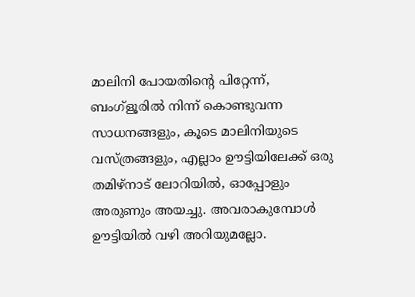മാലിനി പോയതിന്റെ പിറ്റേന്ന്, ബംഗ്ളൂരിൽ നിന്ന് കൊണ്ടുവന്ന സാധനങ്ങളും, കൂടെ മാലിനിയുടെ വസ്ത്രങ്ങളും, എല്ലാം ഊട്ടിയിലേക്ക് ഒരു തമിഴ്നാട് ലോറിയിൽ, ഓപ്പോളും അരുണും അയച്ചു. അവരാകുമ്പോൾ ഊട്ടിയിൽ വഴി അറിയുമല്ലോ.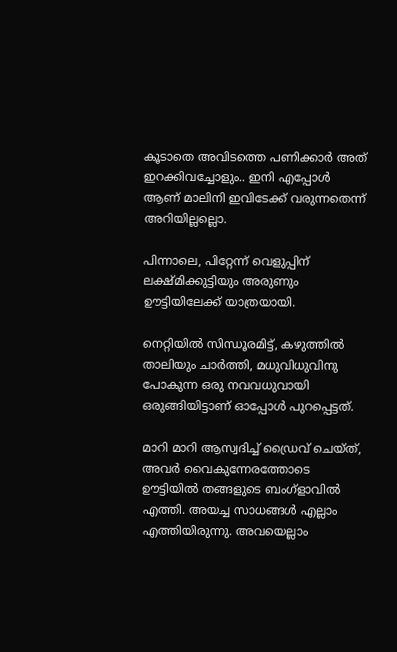കൂടാതെ അവിടത്തെ പണിക്കാർ അത് ഇറക്കിവച്ചോളും.. ഇനി എപ്പോൾ ആണ്‌ മാലിനി ഇവിടേക്ക് വരുന്നതെന്ന് അറിയില്ലല്ലൊ.

പിന്നാലെ, പിറ്റേന്ന് വെളുപ്പിന്‌ ലക്ഷ്മിക്കുട്ടിയും അരുണും ഊട്ടിയിലേക്ക് യാത്രയായി.

നെറ്റിയിൽ സിന്ധൂരമിട്ട്, കഴുത്തിൽ താലിയും ചാർത്തി, മധുവിധുവിനു പോകുന്ന ഒരു നവവധുവായി ഒരുങ്ങിയിട്ടാണ്‌ ഓപ്പോൾ പുറപ്പെട്ടത്.

മാറി മാറി ആസ്വദിച്ച് ഡ്രൈവ് ചെയ്ത്, അവർ വൈകുന്നേരത്തോടെ ഊട്ടിയിൽ തങ്ങളുടെ ബംഗ്ളാവിൽ എത്തി. അയച്ച സാധങ്ങൾ എല്ലാം എത്തിയിരുന്നു. അവയെല്ലാം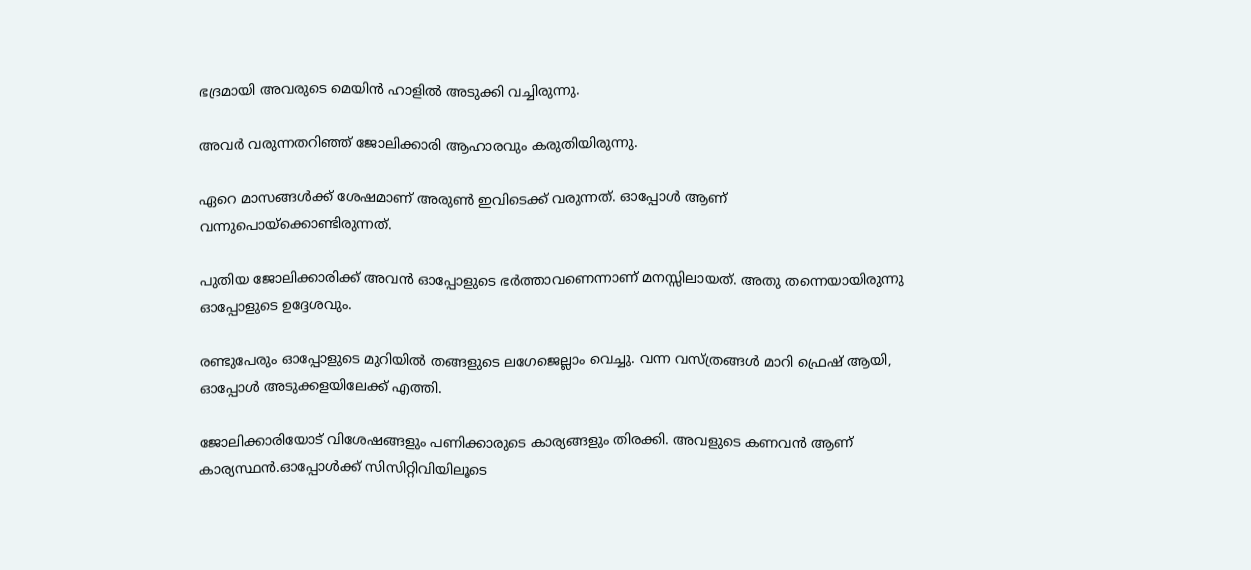ഭദ്രമായി അവരുടെ മെയിൻ ഹാളിൽ അടുക്കി വച്ചിരുന്നു.

അവർ വരുന്നതറിഞ്ഞ് ജോലിക്കാരി ആഹാരവും കരുതിയിരുന്നു.

ഏറെ മാസങ്ങൾക്ക് ശേഷമാണ്‌ അരുൺ ഇവിടെക്ക് വരുന്നത്. ഓപ്പോൾ ആണ്‌ വന്നുപൊയ്ക്കൊണ്ടിരുന്നത്.

പുതിയ ജോലിക്കാരിക്ക് അവൻ ഓപ്പോളുടെ ഭർത്താവണെന്നാണ്‌ മനസ്സിലായത്. അതു തന്നെയായിരുന്നു ഓപ്പോളുടെ ഉദ്ദേശവും.

രണ്ടുപേരും ഓപ്പോളുടെ മുറിയിൽ തങ്ങളുടെ ലഗേജെല്ലാം വെച്ചു. വന്ന വസ്ത്രങ്ങൾ മാറി ഫ്രെഷ് ആയി, ഓപ്പോൾ അടുക്കളയിലേക്ക് എത്തി.

ജോലിക്കാരിയോട് വിശേഷങ്ങളും പണിക്കാരുടെ കാര്യങ്ങളും തിരക്കി. അവളുടെ കണവൻ ആണ്‌ കാര്യസ്ഥൻ.ഓപ്പോൾക്ക് സിസിറ്റിവിയിലൂടെ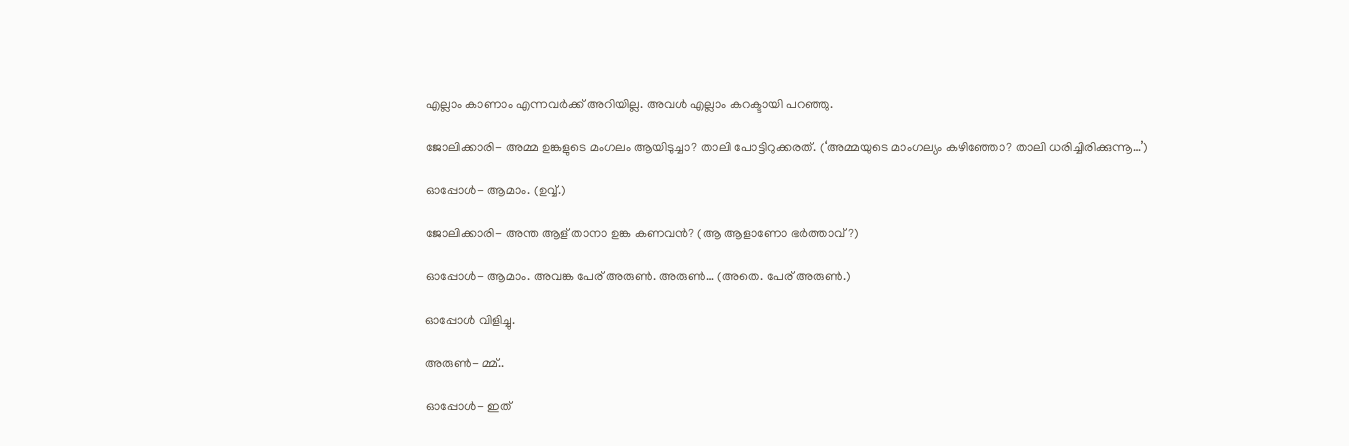എല്ലാം കാണാം എന്നവർക്ക് അറിയില്ല. അവൾ എല്ലാം കറക്ടായി പറഞ്ഞു.

ജോലിക്കാരി- അമ്മ ഉങ്കളുടെ മംഗലം ആയിടുച്ചാ? താലി പോട്ടിറുക്കരത്. (‘അമ്മയുടെ മാംഗല്യം കഴിഞ്ഞോ? താലി ധരിച്ചിരിക്കുന്നൂ…’)

ഓപ്പോൾ- ആമാം. (ഉവ്വ്.)

ജോലിക്കാരി- അന്ത ആള്‌ താനാ ഉങ്ക കണവൻ? (ആ ആളാണോ ഭർത്താവ്?)

ഓപ്പോൾ- ആമാം. അവങ്ക പേര്‌ അരുൺ. അരുൺ… (അതെ. പേര്‌ അരുൺ.)

ഓപ്പോൾ വിളിച്ചു.

അരുൺ- മ്മ്..

ഓപ്പോൾ- ഇത്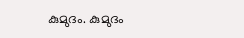കുമുദം. കുമുദം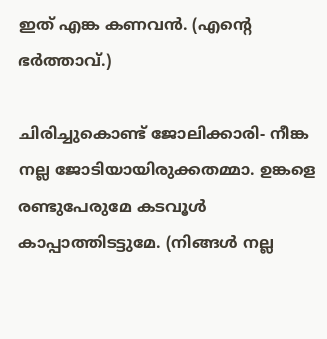ഇത് എങ്ക കണവൻ. (എന്റെ ഭർത്താവ്.)

ചിരിച്ചുകൊണ്ട് ജോലിക്കാരി- നീങ്ക നല്ല ജോടിയായിരുക്കതമ്മാ. ഉങ്കളെ രണ്ടുപേരുമേ കടവൂൾ കാപ്പാത്തിടട്ടുമേ. (നിങ്ങൾ നല്ല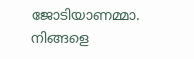ജോടിയാണമ്മാ. നിങ്ങളെ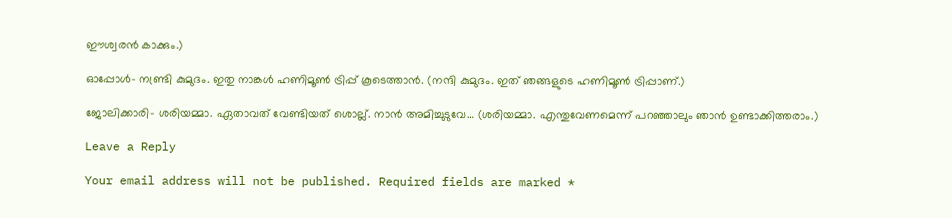ഈശ്വരൻ കാക്കും.)

ഓപ്പോൾ- നണ്ട്രി കുമുദം. ഇതു നാങ്കൾ ഹണിമൂൺ ട്രിപ്പ് കൂടെത്താൻ. (നന്ദി കുമുദം. ഇത് ഞങ്ങളുടെ ഹണിമൂൺ ട്രിപ്പാണ്‌.)

ജോലിക്കാരി- ശരിയമ്മാ. ഏതാവത് വേണ്ടിയത് ശൊല്ല്. നാൻ അമിച്ചുടുവേ… (ശരിയമ്മാ. എന്തുവേണമെന്ന് പറഞ്ഞാലും ഞാൻ ഉണ്ടാക്കിത്തരാം.)

Leave a Reply

Your email address will not be published. Required fields are marked *